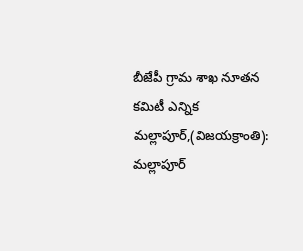బీజేపీ గ్రామ శాఖ నూతన కమిటీ ఎన్నిక
మల్లాపూర్,(విజయక్రాంతి): మల్లాపూర్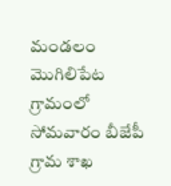మండలం మొగిలిపేట గ్రామంలో సోమవారం బీజేపీ గ్రామ శాఖ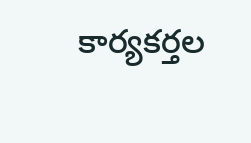కార్యకర్తల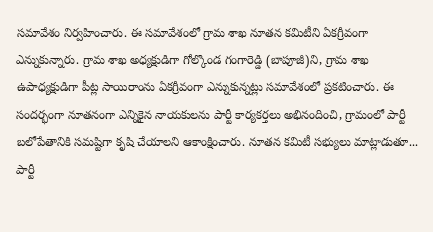సమావేశం నిర్వహించారు. ఈ సమావేశంలో గ్రామ శాఖ నూతన కమిటీని ఏకగ్రీవంగా ఎన్నుకున్నారు. గ్రామ శాఖ అధ్యక్షుడిగా గోల్కొండ గంగారెడ్డి (బాపూజీ)ని, గ్రామ శాఖ ఉపాధ్యక్షుడిగా పీట్ల సాయిరాంను ఏకగ్రీవంగా ఎన్నుకున్నట్లు సమావేశంలో ప్రకటించారు. ఈ సందర్భంగా నూతనంగా ఎన్నికైన నాయకులను పార్టీ కార్యకర్తలు అభినందించి, గ్రామంలో పార్టీ బలోపేతానికి సమష్టిగా కృషి చేయాలని ఆకాంక్షించారు. నూతన కమిటీ సభ్యులు మాట్లాడుతూ... పార్టీ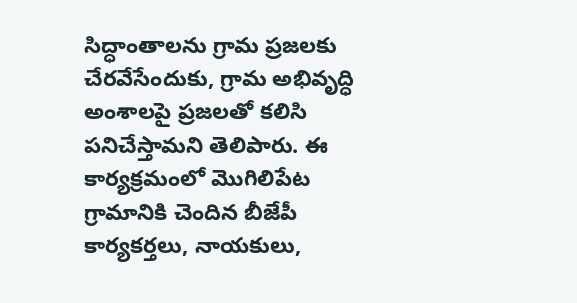సిద్ధాంతాలను గ్రామ ప్రజలకు చేరవేసేందుకు, గ్రామ అభివృద్ధి అంశాలపై ప్రజలతో కలిసి పనిచేస్తామని తెలిపారు. ఈ కార్యక్రమంలో మొగిలిపేట గ్రామానికి చెందిన బీజేపీ కార్యకర్తలు, నాయకులు,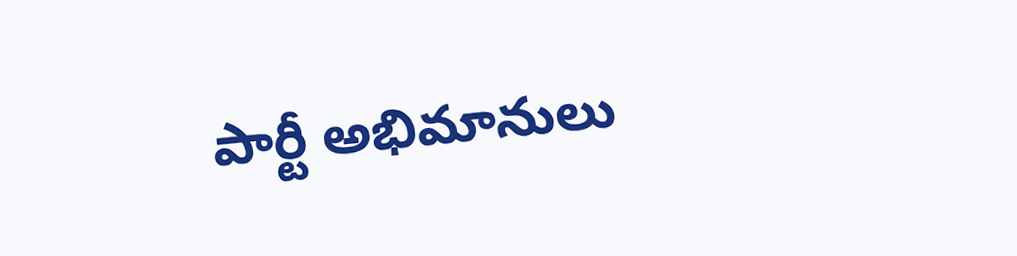పార్టీ అభిమానులు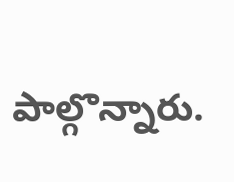పాల్గొన్నారు.